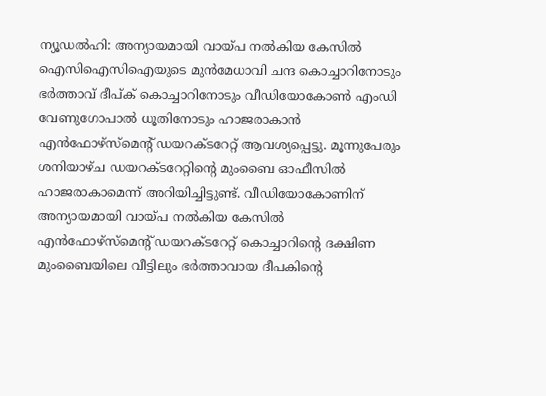ന്യൂഡൽഹി: അന്യായമായി വായ്പ നൽകിയ കേസിൽ ഐസിഐസിഐയുടെ മുൻമേധാവി ചന്ദ കൊച്ചാറിനോടും ഭർത്താവ് ദീപ്ക് കൊച്ചാറിനോടും വീഡിയോകോൺ എംഡി വേണുഗോപാൽ ധൂതിനോടും ഹാജരാകാൻ എൻഫോഴ്സ്മെന്റ് ഡയറക്ടറേറ്റ് ആവശ്യപ്പെട്ടു. മൂന്നുപേരും ശനിയാഴ്ച ഡയറക്ടറേറ്റിന്റെ മുംബൈ ഓഫീസിൽ ഹാജരാകാമെന്ന് അറിയിച്ചിട്ടുണ്ട്. വീഡിയോകോണിന് അന്യായമായി വായ്പ നൽകിയ കേസിൽ എൻഫോഴ്സ്മെന്റ് ഡയറക്ടറേറ്റ് കൊച്ചാറിന്റെ ദക്ഷിണ മുംബൈയിലെ വീട്ടിലും ഭർത്താവായ ദീപകിന്റെ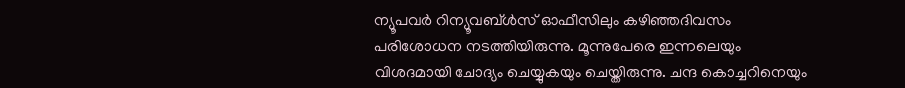ന്യൂപവർ റിന്യൂവബ്ൾസ് ഓഫീസിലും കഴിഞ്ഞദിവസം പരിശോധന നടത്തിയിരുന്നു. മൂന്നുപേരെ ഇന്നലെയും വിശദമായി ചോദ്യം ചെയ്യുകയും ചെയ്തിരുന്നു. ചന്ദ കൊച്ചറിനെയും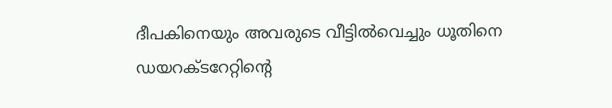ദീപകിനെയും അവരുടെ വീട്ടിൽവെച്ചും ധൂതിനെ ഡയറക്ടറേറ്റിന്റെ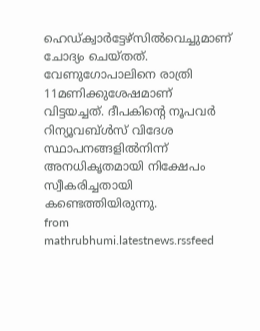ഹെഡ്ക്വാർട്ടേഴ്സിൽവെച്ചുമാണ് ചോദ്യം ചെയ്തത്. വേണുഗോപാലിനെ രാത്രി 11മണിക്കുശേഷമാണ് വിട്ടയച്ചത്. ദീപകിന്റെ നൂപവർ റിന്യൂവബ്ൾസ് വിദേശ സ്ഥാപനങ്ങളിൽനിന്ന് അനധികൃതമായി നിക്ഷേപം സ്വീകരിച്ചതായി കണ്ടെത്തിയിരുന്നു.
from mathrubhumi.latestnews.rssfeed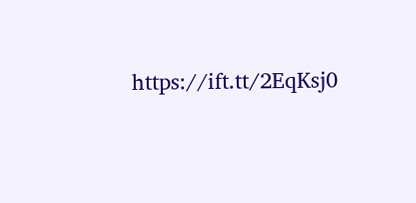https://ift.tt/2EqKsj0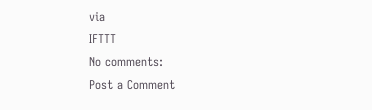via
IFTTT
No comments:
Post a Comment